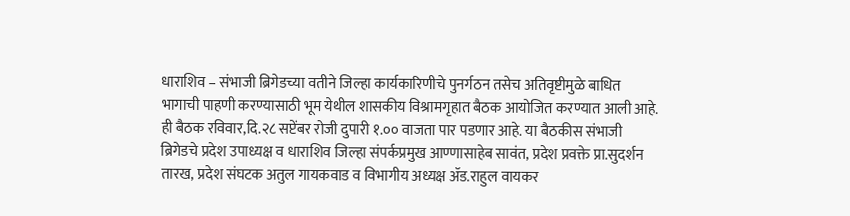धाराशिव – संभाजी ब्रिगेडच्या वतीने जिल्हा कार्यकारिणीचे पुनर्गठन तसेच अतिवृष्टीमुळे बाधित भागाची पाहणी करण्यासाठी भूम येथील शासकीय विश्रामगृहात बैठक आयोजित करण्यात आली आहे. ही बैठक रविवार,दि.२८ सप्टेंबर रोजी दुपारी १.०० वाजता पार पडणार आहे. या बैठकीस संभाजी ब्रिगेडचे प्रदेश उपाध्यक्ष व धाराशिव जिल्हा संपर्कप्रमुख आण्णासाहेब सावंत, प्रदेश प्रवक्ते प्रा.सुदर्शन तारख, प्रदेश संघटक अतुल गायकवाड व विभागीय अध्यक्ष ॲड.राहुल वायकर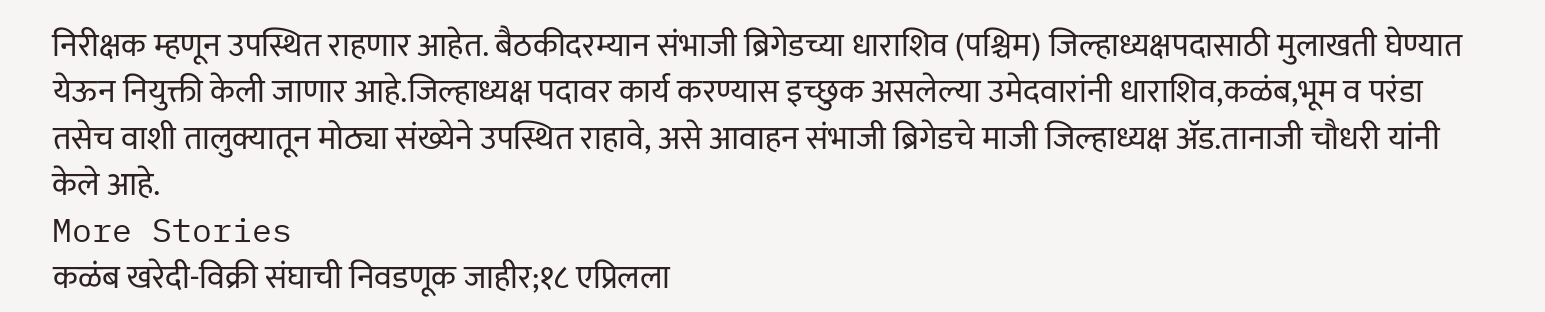निरीक्षक म्हणून उपस्थित राहणार आहेत. बैठकीदरम्यान संभाजी ब्रिगेडच्या धाराशिव (पश्चिम) जिल्हाध्यक्षपदासाठी मुलाखती घेण्यात येऊन नियुक्ती केली जाणार आहे.जिल्हाध्यक्ष पदावर कार्य करण्यास इच्छुक असलेल्या उमेदवारांनी धाराशिव,कळंब,भूम व परंडा तसेच वाशी तालुक्यातून मोठ्या संख्येने उपस्थित राहावे, असे आवाहन संभाजी ब्रिगेडचे माजी जिल्हाध्यक्ष ॲड.तानाजी चौधरी यांनी केले आहे.
More Stories
कळंब खरेदी-विक्री संघाची निवडणूक जाहीर;१८ एप्रिलला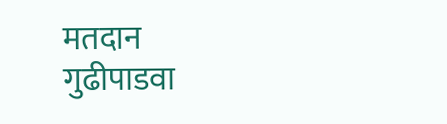मतदान
गुढीपाडवा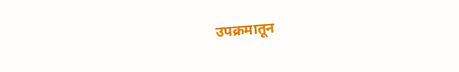उपक्रमातून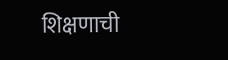शिक्षणाची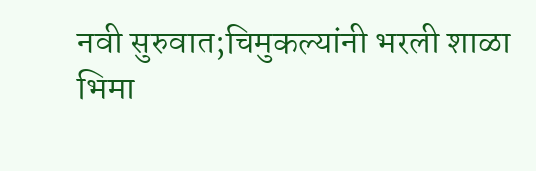नवी सुरुवात;चिमुकल्यांनी भरली शाळा
भिमा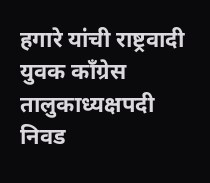हगारे यांची राष्ट्रवादी युवक काँग्रेस तालुकाध्यक्षपदी निवड